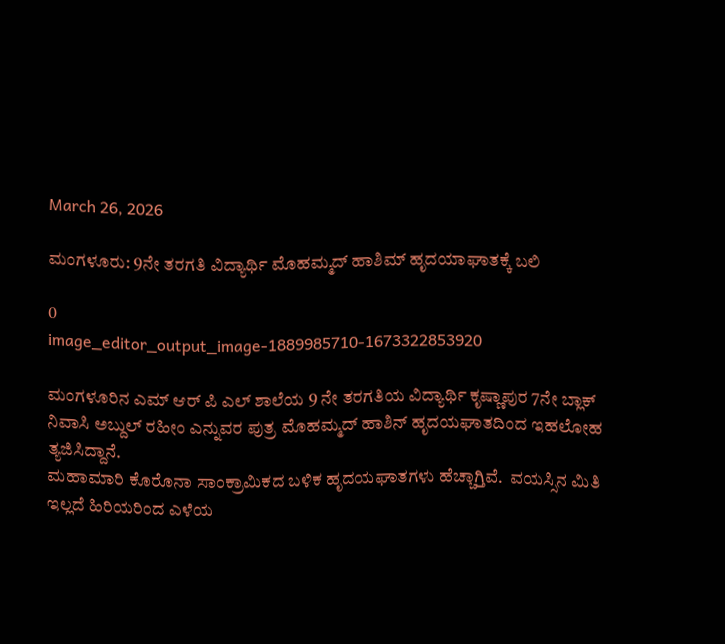March 26, 2026

ಮಂಗಳೂರು: 9ನೇ ತರಗತಿ ವಿದ್ಯಾರ್ಥಿ ಮೊಹಮ್ಮದ್ ಹಾಶಿಮ್ ಹೃದಯಾಘಾತಕ್ಕೆ ಬಲಿ‌

0
image_editor_output_image-1889985710-1673322853920

ಮಂಗಳೂರಿನ ಎಮ್‌ ಆರ್‌ ಪಿ ಎಲ್‌ ಶಾಲೆಯ 9 ನೇ ತರಗತಿಯ ವಿದ್ಯಾರ್ಥಿ ಕೃಷ್ಣಾಪುರ 7ನೇ ಬ್ಲಾಕ್‌ ನಿವಾಸಿ ಅಬ್ದುಲ್‌ ರಹೀಂ ಎನ್ನುವರ ಪುತ್ರ ಮೊಹಮ್ಮದ್‌ ಹಾಶಿನ್‌ ಹೃದಯಘಾತದಿಂದ ಇಹಲೋಹ ತ್ಯಜಿಸಿದ್ದಾನೆ.
ಮಹಾಮಾರಿ ಕೊರೊನಾ ಸಾಂಕ್ರಾಮಿಕದ ಬಳಿಕ ಹೃದಯಘಾತಗಳು ಹೆಚ್ಚಾಗ್ತಿವೆ.  ವಯಸ್ಸಿನ ಮಿತಿ ಇಲ್ಲದೆ ಹಿರಿಯರಿಂದ ಎಳೆಯ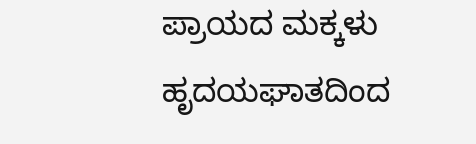ಪ್ರಾಯದ ಮಕ್ಕಳು ಹೃದಯಘಾತದಿಂದ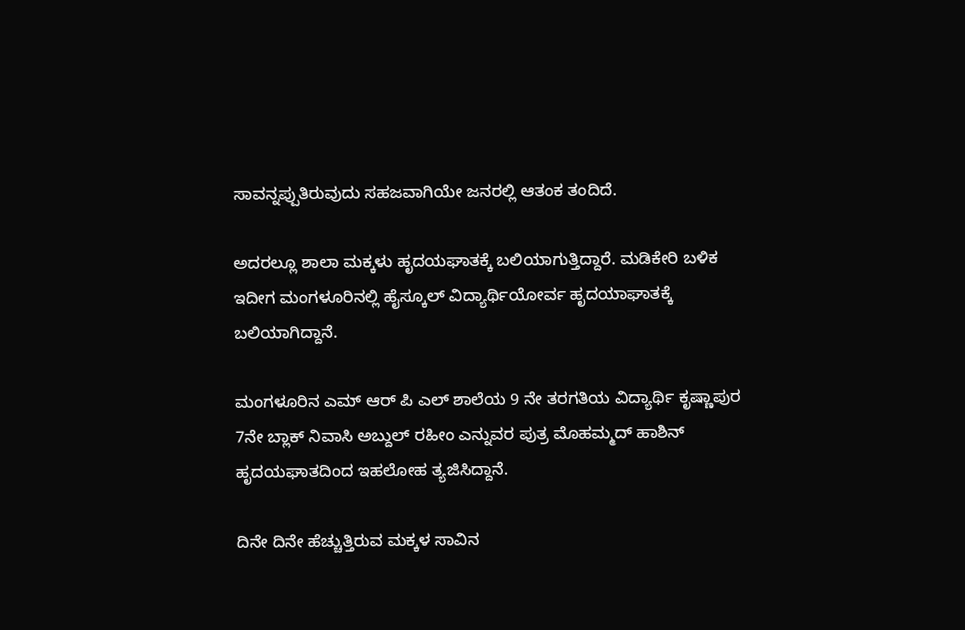ಸಾವನ್ನಪ್ಪುತಿರುವುದು ಸಹಜವಾಗಿಯೇ ಜನರಲ್ಲಿ ಆತಂಕ ತಂದಿದೆ.

ಅದರಲ್ಲೂ ಶಾಲಾ ಮಕ್ಕಳು ಹೃದಯಘಾತಕ್ಕೆ ಬಲಿಯಾಗುತ್ತಿದ್ದಾರೆ. ಮಡಿಕೇರಿ ಬಳಿಕ ಇದೀಗ ಮಂಗಳೂರಿನಲ್ಲಿ ಹೈಸ್ಕೂಲ್ ವಿದ್ಯಾರ್ಥಿಯೋರ್ವ ಹೃದಯಾಘಾತಕ್ಕೆ ಬಲಿಯಾಗಿದ್ದಾನೆ.

ಮಂಗಳೂರಿನ ಎಮ್‌ ಆರ್‌ ಪಿ ಎಲ್‌ ಶಾಲೆಯ 9 ನೇ ತರಗತಿಯ ವಿದ್ಯಾರ್ಥಿ ಕೃಷ್ಣಾಪುರ 7ನೇ ಬ್ಲಾಕ್‌ ನಿವಾಸಿ ಅಬ್ದುಲ್‌ ರಹೀಂ ಎನ್ನುವರ ಪುತ್ರ ಮೊಹಮ್ಮದ್‌ ಹಾಶಿನ್‌ ಹೃದಯಘಾತದಿಂದ ಇಹಲೋಹ ತ್ಯಜಿಸಿದ್ದಾನೆ.

ದಿನೇ ದಿನೇ ಹೆಚ್ಚುತ್ತಿರುವ ಮಕ್ಕಳ ಸಾವಿನ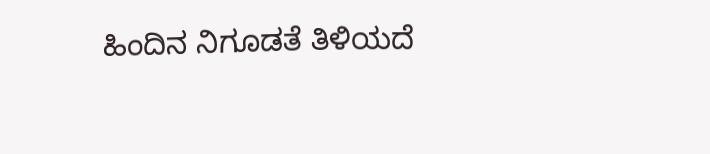ಹಿಂದಿನ ನಿಗೂಡತೆ ತಿಳಿಯದೆ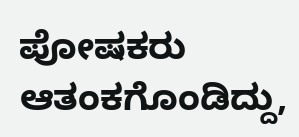ಪೋಷಕರು ಆತಂಕಗೊಂಡಿದ್ದು,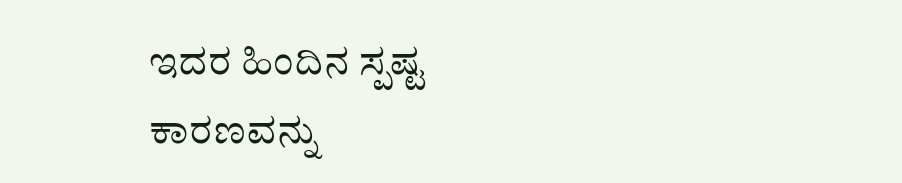ಇದರ ಹಿಂದಿನ ಸ್ಪಷ್ಟ ಕಾರಣವನ್ನು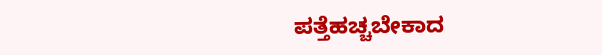ಪತ್ತೆಹಚ್ಚಬೇಕಾದ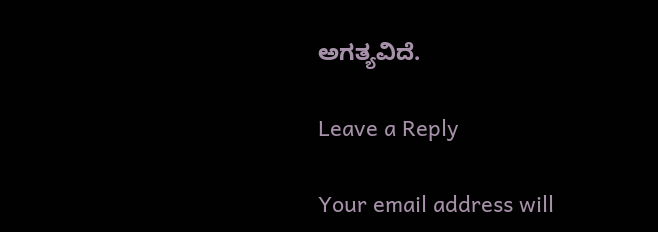ಅಗತ್ಯವಿದೆ.

Leave a Reply

Your email address will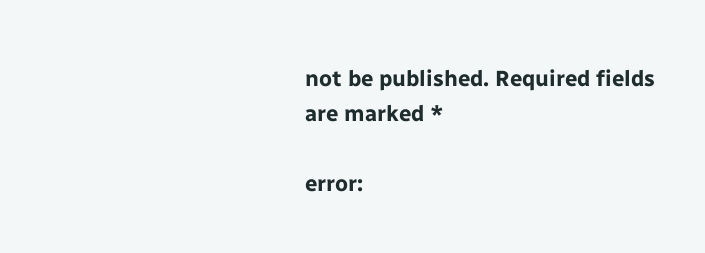not be published. Required fields are marked *

error: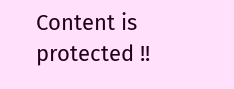Content is protected !!